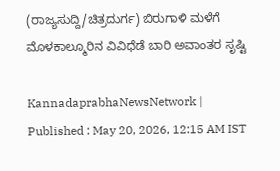(ರಾಜ್ಯಸುದ್ದಿ/ಚಿತ್ರದುರ್ಗ) ಬಿರುಗಾಳಿ ಮಳೆಗೆ ಮೊಳಕಾಲ್ಮೂರಿನ ವಿವಿಧೆಡೆ ಬಾರಿ ಅವಾಂತರ ಸೃಷ್ಟಿ

KannadaprabhaNewsNetwork |
Published : May 20, 2026, 12:15 AM IST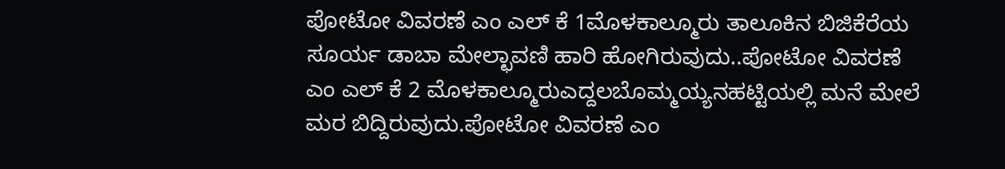ಪೋಟೋ ವಿವರಣೆ ಎಂ ಎಲ್ ಕೆ 1ಮೊಳಕಾಲ್ಮೂರು ತಾಲೂಕಿನ ಬಿಜಿಕೆರೆಯ ಸೂರ್ಯ ಡಾಬಾ ಮೇಲ್ಛಾವಣಿ ಹಾರಿ ಹೋಗಿರುವುದು..ಪೋಟೋ ವಿವರಣೆ ಎಂ ಎಲ್ ಕೆ 2 ಮೊಳಕಾಲ್ಮೂರುಎದ್ದಲಬೊಮ್ಮಯ್ಯನಹಟ್ಟಿಯಲ್ಲಿ ಮನೆ ಮೇಲೆ ಮರ ಬಿದ್ದಿರುವುದು.ಪೋಟೋ ವಿವರಣೆ ಎಂ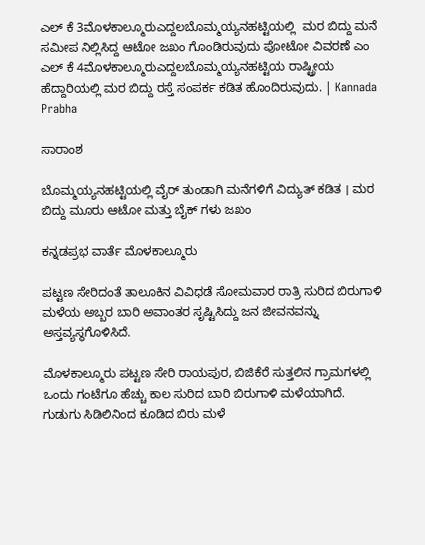ಎಲ್ ಕೆ 3ಮೊಳಕಾಲ್ಮೂರುಎದ್ದಲಬೊಮ್ಮಯ್ಯನಹಟ್ಟಿಯಲ್ಲಿ  ಮರ ಬಿದ್ದು ಮನೆ ಸಮೀಪ ನಿಲ್ಲಿಸಿದ್ದ ಆಟೋ ಜಖಂ ಗೊಂಡಿರುವುದು ಪೋಟೋ ವಿವರಣೆ ಎಂ ಎಲ್ ಕೆ 4ಮೊಳಕಾಲ್ಮೂರುಎದ್ದಲಬೊಮ್ಮಯ್ಯನಹಟ್ಟಿಯ ರಾಷ್ಟ್ರೀಯ ಹೆದ್ದಾರಿಯಲ್ಲಿ ಮರ ಬಿದ್ದು ರಸ್ತೆ ಸಂಪರ್ಕ ಕಡಿತ ಹೊಂದಿರುವುದು. | Kannada Prabha

ಸಾರಾಂಶ

ಬೊಮ್ಮಯ್ಯನಹಟ್ಟಿಯಲ್ಲಿ ವೈರ್‌ ತುಂಡಾಗಿ ಮನೆಗಳಿಗೆ ವಿದ್ಯುತ್ ಕಡಿತ । ಮರ ಬಿದ್ದು ಮೂರು ಆಟೋ ಮತ್ತು ಬೈಕ್ ಗಳು ಜಖಂ

ಕನ್ನಡಪ್ರಭ ವಾರ್ತೆ ಮೊಳಕಾಲ್ಮೂರು

ಪಟ್ಟಣ ಸೇರಿದಂತೆ ತಾಲೂಕಿನ ವಿವಿಧಡೆ ಸೋಮವಾರ ರಾತ್ರಿ ಸುರಿದ ಬಿರುಗಾಳಿ ಮಳೆಯ ಅಬ್ಬರ ಬಾರಿ ಅವಾಂತರ ಸೃಷ್ಟಿಸಿದ್ದು ಜನ ಜೀವನವನ್ನು ಅಸ್ತವ್ಯಸ್ಥಗೊಳಿಸಿದೆ.

ಮೊಳಕಾಲ್ಮೂರು ಪಟ್ಟಣ ಸೇರಿ ರಾಯಪುರ, ಬಿಜಿಕೆರೆ ಸುತ್ತಲಿನ ಗ್ರಾಮಗಳಲ್ಲಿ ಒಂದು ಗಂಟೆಗೂ ಹೆಚ್ಚು ಕಾಲ ಸುರಿದ ಬಾರಿ ಬಿರುಗಾಳಿ ಮಳೆಯಾಗಿದೆ. ಗುಡುಗು ಸಿಡಿಲಿನಿಂದ ಕೂಡಿದ ಬಿರು ಮಳೆ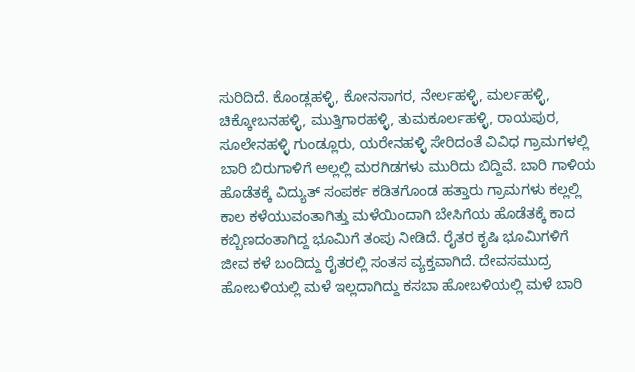ಸುರಿದಿದೆ. ಕೊಂಡ್ಲಹಳ್ಳಿ, ಕೋನಸಾಗರ, ನೇರ್ಲಹಳ್ಳಿ, ಮರ್ಲಹಳ್ಳಿ, ಚಿಕ್ಕೋಬನಹಳ್ಳಿ, ಮುತ್ತಿಗಾರಹಳ್ಳಿ, ತುಮಕೂರ್ಲಹಳ್ಳಿ, ರಾಯಪುರ, ಸೂಲೇನಹಳ್ಳಿ ಗುಂಡ್ಲೂರು, ಯರೇನಹಳ್ಳಿ ಸೇರಿದಂತೆ ವಿವಿಧ ಗ್ರಾಮಗಳಲ್ಲಿ ಬಾರಿ ಬಿರುಗಾಳಿಗೆ ಅಲ್ಲಲ್ಲಿ ಮರಗಿಡಗಳು ಮುರಿದು ಬಿದ್ದಿವೆ. ಬಾರಿ ಗಾಳಿಯ ಹೊಡೆತಕ್ಕೆ ವಿದ್ಯುತ್ ಸಂಪರ್ಕ ಕಡಿತಗೊಂಡ ಹತ್ತಾರು ಗ್ರಾಮಗಳು ಕಲ್ಲಲ್ಲಿ ಕಾಲ ಕಳೆಯುವಂತಾಗಿತ್ತು ಮಳೆಯಿಂದಾಗಿ ಬೇಸಿಗೆಯ ಹೊಡೆತಕ್ಕೆ ಕಾದ ಕಬ್ಬಿಣದಂತಾಗಿದ್ದ ಭೂಮಿಗೆ ತಂಪು ನೀಡಿದೆ. ರೈತರ ಕೃಷಿ ಭೂಮಿಗಳಿಗೆ ಜೀವ ಕಳೆ ಬಂದಿದ್ದು ರೈತರಲ್ಲಿ ಸಂತಸ ವ್ಯಕ್ತವಾಗಿದೆ. ದೇವಸಮುದ್ರ ಹೋಬಳಿಯಲ್ಲಿ ಮಳೆ ಇಲ್ಲದಾಗಿದ್ದು ಕಸಬಾ ಹೋಬಳಿಯಲ್ಲಿ ಮಳೆ ಬಾರಿ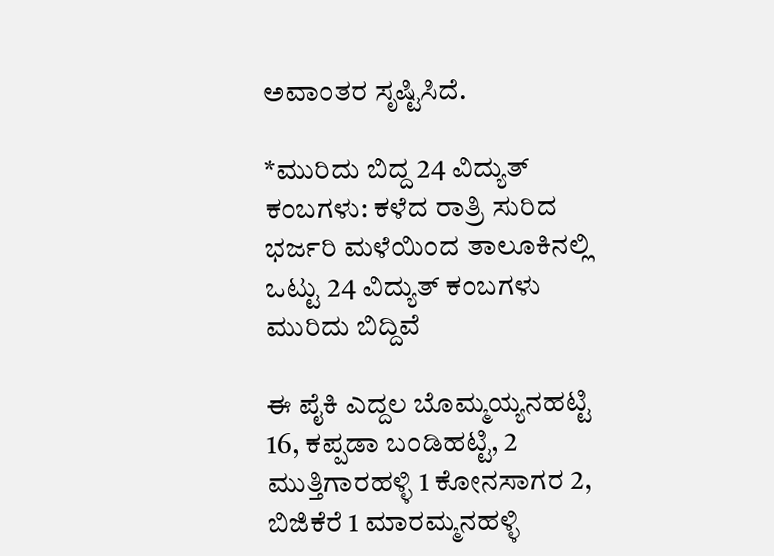ಅವಾಂತರ ಸೃಷ್ಟಿಸಿದೆ.

*ಮುರಿದು ಬಿದ್ದ 24 ವಿದ್ಯುತ್ ಕಂಬಗಳು: ಕಳೆದ ರಾತ್ರಿ ಸುರಿದ ಭರ್ಜರಿ ಮಳೆಯಿಂದ ತಾಲೂಕಿನಲ್ಲಿ ಒಟ್ಟು 24 ವಿದ್ಯುತ್ ಕಂಬಗಳು ಮುರಿದು ಬಿದ್ದಿವೆ

ಈ ಪೈಕಿ ಎದ್ದಲ ಬೊಮ್ಮಯ್ಯನಹಟ್ಟಿ 16, ಕಪ್ಪಡಾ ಬಂಡಿಹಟ್ಟಿ, 2 ಮುತ್ತಿಗಾರಹಳ್ಳಿ 1 ಕೋನಸಾಗರ 2, ಬಿಜಿಕೆರೆ 1 ಮಾರಮ್ಮನಹಳ್ಳಿ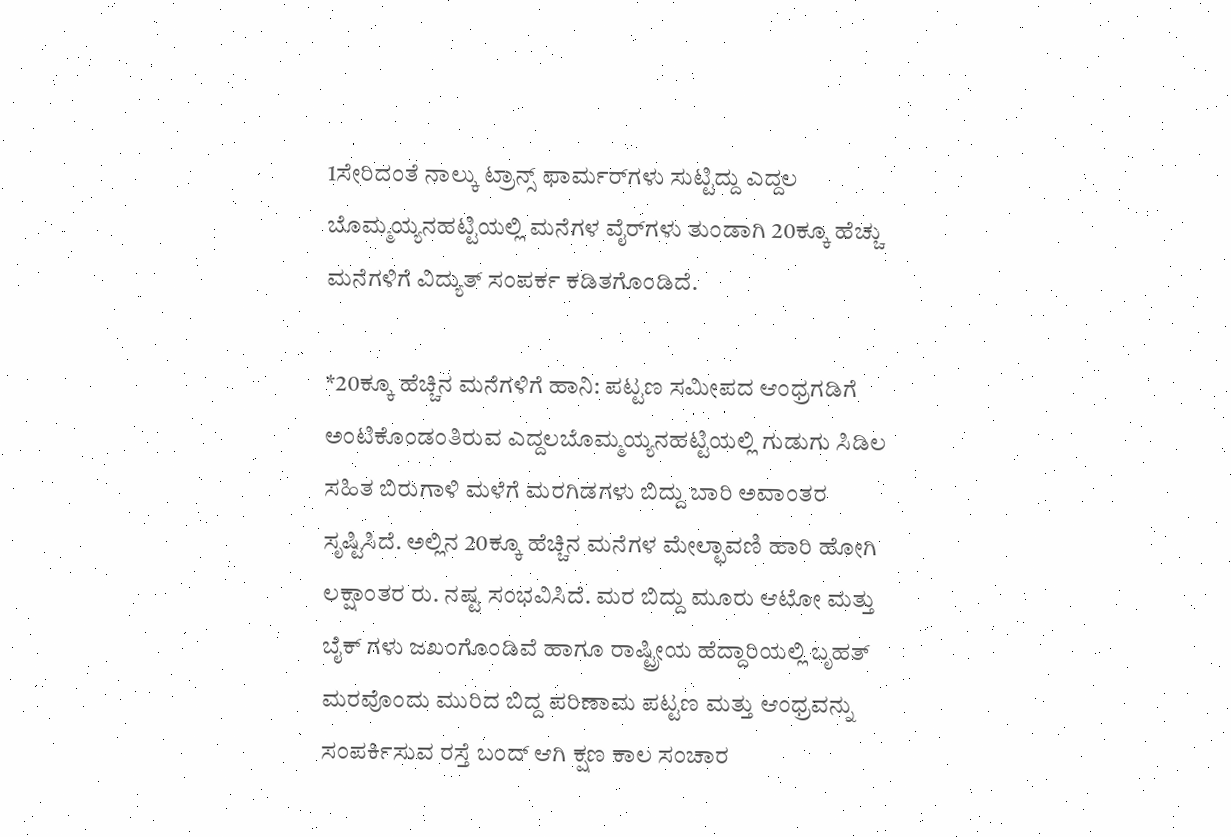1ಸೇರಿದಂತೆ ನಾಲ್ಕು ಟ್ರಾನ್ಸ್ ಫಾರ್ಮರ್‌ಗಳು ಸುಟ್ಟಿದ್ದು ಎದ್ದಲ ಬೊಮ್ಮಯ್ಯನಹಟ್ಟಿಯಲ್ಲಿ ಮನೆಗಳ ವೈರ್‌ಗಳು ತುಂಡಾಗಿ 20ಕ್ಕೂ ಹೆಚ್ಚು ಮನೆಗಳಿಗೆ ವಿದ್ಯುತ್ ಸಂಪರ್ಕ ಕಡಿತಗೊಂಡಿದೆ.

*20ಕ್ಕೂ ಹೆಚ್ಚಿನ ಮನೆಗಳಿಗೆ ಹಾನಿ: ಪಟ್ಟಣ ಸಮೀಪದ ಆಂಧ್ರಗಡಿಗೆ ಅಂಟಿಕೊಂಡಂತಿರುವ ಎದ್ದಲಬೊಮ್ಮಯ್ಯನಹಟ್ಟಿಯಲ್ಲಿ ಗುಡುಗು ಸಿಡಿಲ ಸಹಿತ ಬಿರುಗಾಳಿ ಮಳೆಗೆ ಮರಗಿಡಗಳು ಬಿದ್ದು ಬಾರಿ ಅವಾಂತರ ಸೃಷ್ಟಿಸಿದೆ. ಅಲ್ಲಿನ 20ಕ್ಕೂ ಹೆಚ್ಚಿನ ಮನೆಗಳ ಮೇಲ್ಛಾವಣಿ ಹಾರಿ ಹೋಗಿ ಲಕ್ಷಾಂತರ ರು. ನಷ್ಟ ಸಂಭವಿಸಿದೆ. ಮರ ಬಿದ್ದು ಮೂರು ಆಟೋ ಮತ್ತು ಬೈಕ್ ಗಳು ಜಖಂಗೊಂಡಿವೆ ಹಾಗೂ ರಾಷ್ಟ್ರೀಯ ಹೆದ್ದಾರಿಯಲ್ಲಿ ಬೃಹತ್ ಮರವೊಂದು ಮುರಿದ ಬಿದ್ದ ಪರಿಣಾಮ ಪಟ್ಟಣ ಮತ್ತು ಆಂಧ್ರವನ್ನು ಸಂಪರ್ಕಿಸುವ ರಸ್ತೆ ಬಂದ್ ಆಗಿ ಕ್ಷಣ ಕಾಲ ಸಂಚಾರ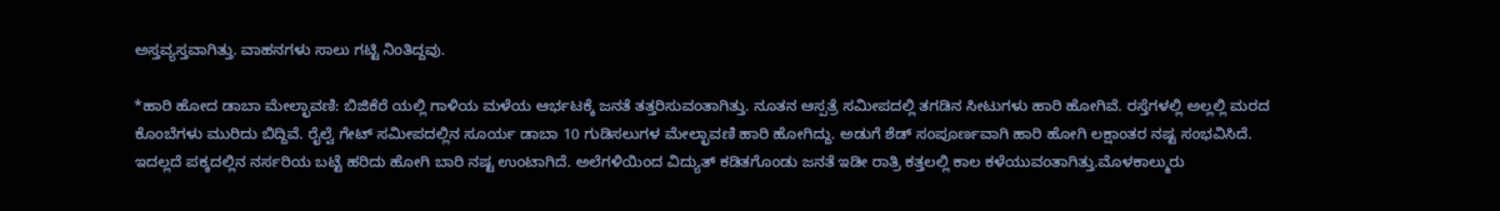ಅಸ್ತವ್ಯಸ್ತವಾಗಿತ್ತು. ವಾಹನಗಳು ಸಾಲು ಗಟ್ಟಿ ನಿಂತಿದ್ದವು.

*ಹಾರಿ ಹೋದ ಡಾಬಾ ಮೇಲ್ಛಾವಣಿ: ಬಿಜಿಕೆರೆ ಯಲ್ಲಿ ಗಾಳಿಯ ಮಳೆಯ ಆರ್ಭಟಕ್ಕೆ ಜನತೆ ತತ್ತರಿಸುವಂತಾಗಿತ್ತು. ನೂತನ ಆಸ್ಪತ್ರೆ ಸಮೀಪದಲ್ಲಿ ತಗಡಿನ ಸೀಟುಗಳು ಹಾರಿ ಹೋಗಿವೆ. ರಸ್ತೆಗಳಲ್ಲಿ ಅಲ್ಲಲ್ಲಿ ಮರದ ಕೊಂಬೆಗಳು ಮುರಿದು ಬಿದ್ದಿವೆ. ರೈಲ್ವೆ ಗೇಟ್ ಸಮೀಪದಲ್ಲಿನ ಸೂರ್ಯ ಡಾಬಾ 10 ಗುಡಿಸಲುಗಳ ಮೇಲ್ಛಾವಣಿ ಹಾರಿ ಹೋಗಿದ್ದು. ಅಡುಗೆ ಶೆಡ್ ಸಂಪೂರ್ಣವಾಗಿ ಹಾರಿ ಹೋಗಿ ಲಕ್ಷಾಂತರ ನಷ್ಟ ಸಂಭವಿಸಿದೆ. ಇದಲ್ಲದೆ ಪಕ್ಕದಲ್ಲಿನ ನರ್ಸರಿಯ ಬಟ್ಟೆ ಹರಿದು ಹೋಗಿ ಬಾರಿ ನಷ್ಟ ಉಂಟಾಗಿದೆ. ಅಲೆಗಳಿಯಿಂದ ವಿದ್ಯುತ್ ಕಡಿತಗೊಂಡು ಜನತೆ ಇಡೀ ರಾತ್ರಿ ಕತ್ತಲಲ್ಲಿ ಕಾಲ ಕಳೆಯುವಂತಾಗಿತ್ತು.ಮೊಳಕಾಲ್ಮುರು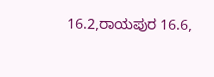16.2,ರಾಯಪುರ 16.6,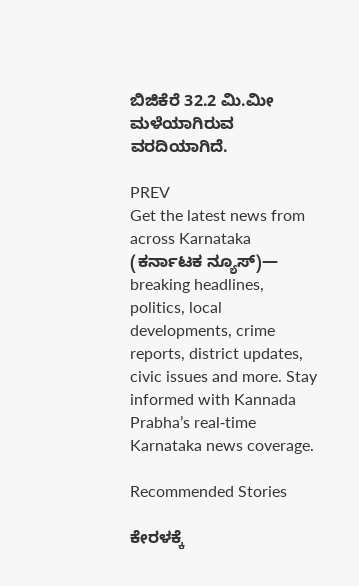ಬಿಜಿಕೆರೆ 32.2 ಮಿ.ಮೀ ಮಳೆಯಾಗಿರುವ ವರದಿಯಾಗಿದೆ.

PREV
Get the latest news from across Karnataka (ಕರ್ನಾಟಕ ನ್ಯೂಸ್)— breaking headlines, politics, local developments, crime reports, district updates, civic issues and more. Stay informed with Kannada Prabha’s real‑time Karnataka news coverage.

Recommended Stories

ಕೇರಳಕ್ಕೆ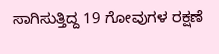ಸಾಗಿಸುತ್ತಿದ್ದ 19 ಗೋವುಗಳ ರಕ್ಷಣೆ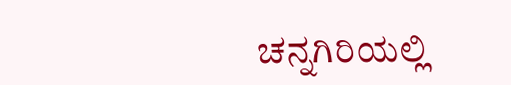ಚನ್ನಗಿರಿಯಲ್ಲಿ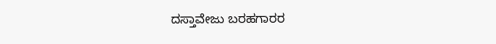ದಸ್ತಾವೇಜು ಬರಹಗಾರರ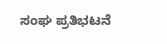ಸಂಘ ಪ್ರತಿಭಟನೆ